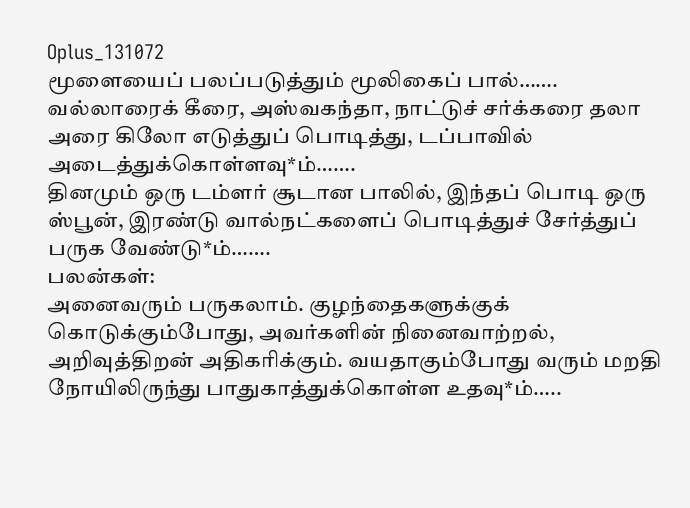Oplus_131072
மூளையைப் பலப்படுத்தும் மூலிகைப் பால்…….
வல்லாரைக் கீரை, அஸ்வகந்தா, நாட்டுச் சர்க்கரை தலா அரை கிலோ எடுத்துப் பொடித்து, டப்பாவில் அடைத்துக்கொள்ளவு*ம்…….
தினமும் ஒரு டம்ளர் சூடான பாலில், இந்தப் பொடி ஒரு ஸ்பூன், இரண்டு வால்நட்களைப் பொடித்துச் சேர்த்துப் பருக வேண்டு*ம்…….
பலன்கள்:
அனைவரும் பருகலாம். குழந்தைகளுக்குக் கொடுக்கும்போது, அவர்களின் நினைவாற்றல், அறிவுத்திறன் அதிகரிக்கும். வயதாகும்போது வரும் மறதி நோயிலிருந்து பாதுகாத்துக்கொள்ள உதவு*ம்…..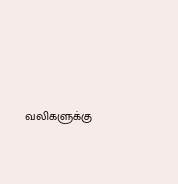வலிகளுக்கு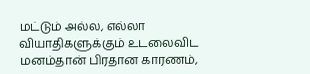மட்டும் அல்ல, எல்லா வியாதிகளுக்கும் உடலைவிட மனம்தான் பிரதான காரணம்,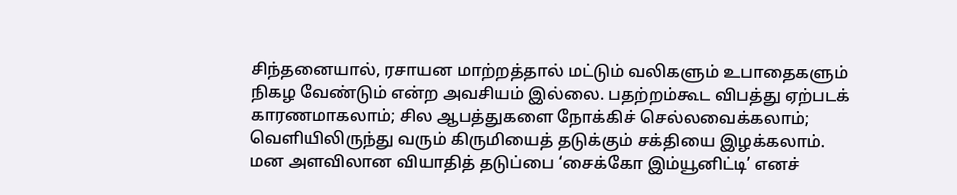சிந்தனையால், ரசாயன மாற்றத்தால் மட்டும் வலிகளும் உபாதைகளும் நிகழ வேண்டும் என்ற அவசியம் இல்லை. பதற்றம்கூட விபத்து ஏற்படக் காரணமாகலாம்; சில ஆபத்துகளை நோக்கிச் செல்லவைக்கலாம்; வெளியிலிருந்து வரும் கிருமியைத் தடுக்கும் சக்தியை இழக்கலாம். மன அளவிலான வியாதித் தடுப்பை ‘சைக்கோ இம்யூனிட்டி’ எனச்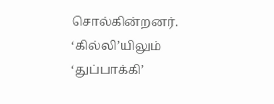சொல்கின்றனர். ‘கில்லி’யிலும் ‘துப்பாக்கி’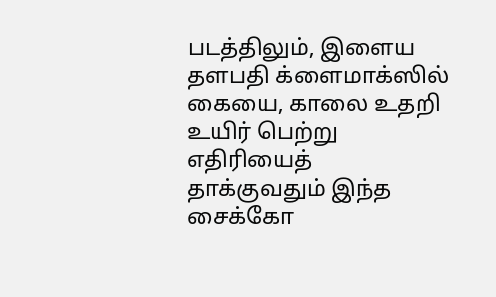படத்திலும், இளைய தளபதி க்ளைமாக்ஸில் கையை, காலை உதறி உயிர் பெற்று எதிரியைத் தாக்குவதும் இந்த சைக்கோ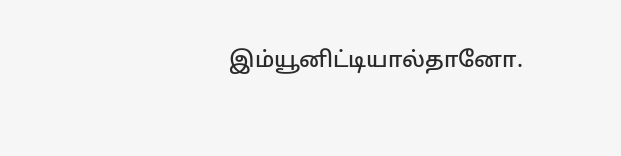இம்யூனிட்டியால்தானோ.